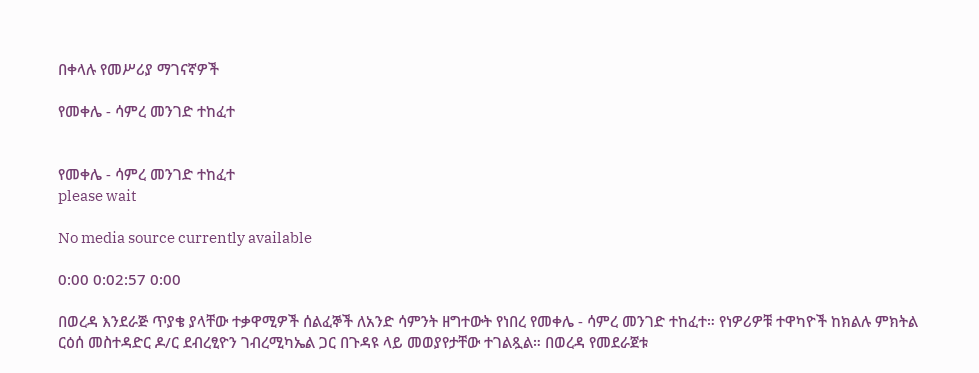በቀላሉ የመሥሪያ ማገናኛዎች

የመቀሌ - ሳምረ መንገድ ተከፈተ


የመቀሌ - ሳምረ መንገድ ተከፈተ
please wait

No media source currently available

0:00 0:02:57 0:00

በወረዳ እንደራጅ ጥያቄ ያላቸው ተቃዋሚዎች ሰልፈኞች ለአንድ ሳምንት ዘግተውት የነበረ የመቀሌ - ሳምረ መንገድ ተከፈተ። የነዎሪዎቹ ተዋካዮች ከክልሉ ምክትል ርዕሰ መስተዳድር ዶ/ር ደብረፂዮን ገብረሚካኤል ጋር በጉዳዩ ላይ መወያየታቸው ተገልጿል። በወረዳ የመደራጀቱ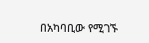በአካባቢው የሚገኙ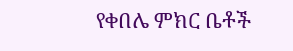የቀበሌ ምክር ቤቶች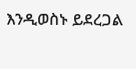እንዲወስኑ ይደረጋል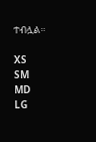ተብሏል።

XS
SM
MD
LG